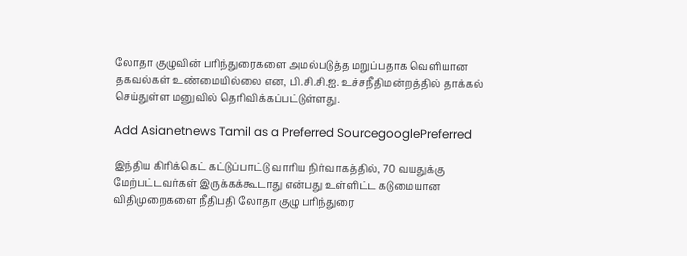லோதா குழுவின் பரிந்துரைகளை அமல்படுத்த மறுப்பதாக வெளியான தகவல்கள் உண்மையில்லை என, பி.சி.சி.ஐ. உச்சநீதிமன்றத்தில் தாக்‍கல் செய்துள்ள மனுவில் தெரிவிக்‍கப்பட்டுள்ளது.

Add Asianetnews Tamil as a Preferred SourcegooglePreferred

இந்திய கிரிக்கெட் கட்டுப்பாட்டு வாரிய நிர்வாகத்தில், 70 வயதுக்கு மேற்பட்டவர்கள் இருக்கக்கூடாது என்பது உள்ளிட்ட கடுமையான விதிமுறைகளை நீதிபதி லோதா குழு பரிந்துரை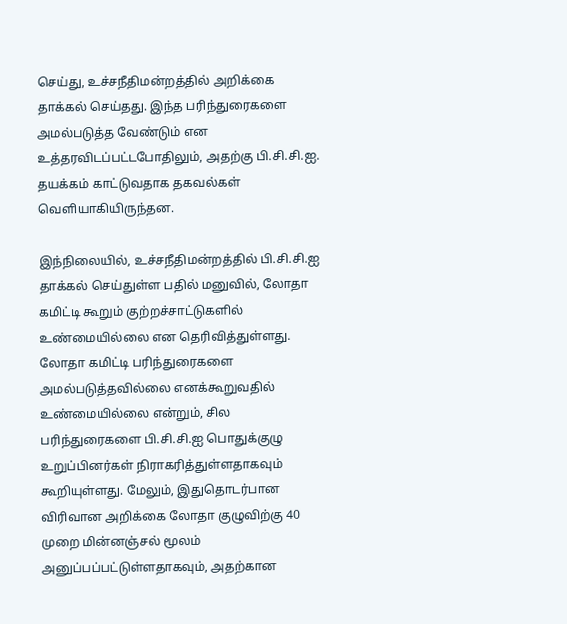செய்து, உச்சநீதிமன்றத்தில் அறிக்‍கை தாக்‍கல் செய்தது. இந்த பரிந்துரைகளை அமல்படுத்த வேண்டும் என உத்தரவிடப்பட்டபோதிலும், அதற்கு பி.சி.சி.ஐ. தயக்‍கம் காட்டுவதாக தகவல்கள் வெளியாகியிருந்தன.

இந்நிலையில், உச்சநீதிமன்றத்தில் பி.சி.சி.ஐ தாக்‍கல் செய்துள்ள பதில் மனுவில், லோதா கமிட்டி கூறும் குற்றச்சாட்டுகளில் உண்மையில்லை என தெரிவித்துள்ளது. லோதா கமிட்டி பரிந்துரைகளை அமல்படுத்தவில்லை எனக்‍கூறுவதில் உண்மையில்லை என்றும், சில பரிந்துரைகளை பி.சி.சி.ஐ பொதுக்‍குழு உறுப்பினர்கள் நிராகரித்துள்ளதாகவும் கூறியுள்ளது. மேலும், இதுதொடர்பான விரிவான அறிக்‍கை லோதா குழுவிற்கு 40 முறை மின்னஞ்சல் மூலம் அனுப்பப்பட்டுள்ளதாகவும், அதற்கான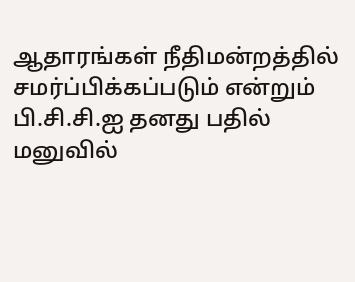ஆதாரங்கள் நீதிமன்றத்தில் சமர்ப்பிக்‍கப்படும் என்றும் பி.சி.சி.ஐ தனது பதில் மனுவில்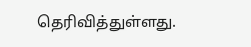தெரிவித்துள்ளது.